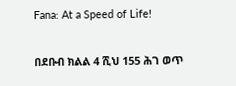Fana: At a Speed of Life!

በደቡብ ክልል 4 ሺህ 155 ሕገ ወጥ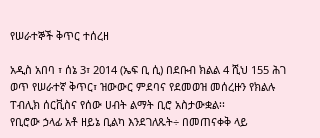የሠራተኞች ቅጥር ተሰረዘ

አዲስ አበባ ፣ ሰኔ 3፣ 2014 (ኤፍ ቢ ሲ) በደቡብ ክልል 4 ሺህ 155 ሕገ ወጥ የሠራተኛ ቅጥር፣ ዝውውር ምደባና የደመወዝ መሰረዙን የክልሉ ፐብሊክ ሰርቪስና የሰው ሀብት ልማት ቢሮ አስታውቋል፡፡
የቢሮው ኃላፊ አቶ ዘይኔ ቢልካ እንደገለጹት÷ በመጠናቀቅ ላይ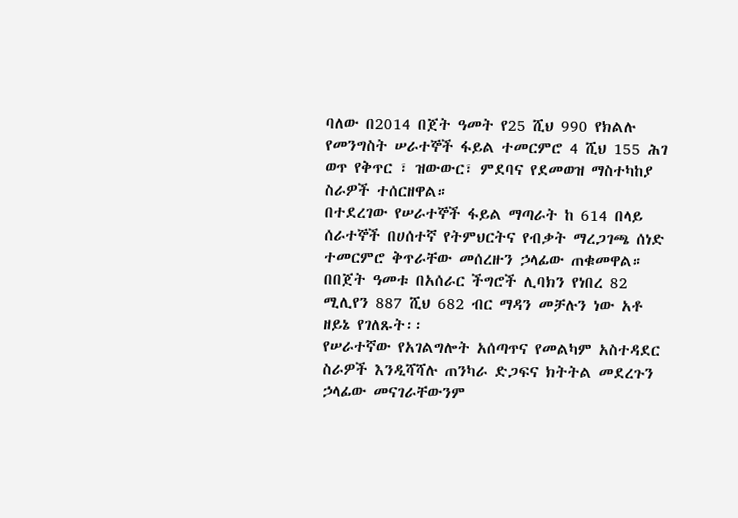ባለው በ2014 በጀት ዓመት የ25 ሺህ 990 የክልሉ የመንግስት ሠራተኞች ፋይል ተመርምሮ 4 ሺህ 155 ሕገ ወጥ የቅጥር ፣ ዝውውር፣ ምደባና የደመወዝ ማስተካከያ ስራዎች ተሰርዘዋል።
በተደረገው የሠራተኞች ፋይል ማጣራት ከ 614 በላይ ሰራተኞች በሀሰተኛ የትምህርትና የብቃት ማረጋገጫ ሰነድ ተመርምሮ ቅጥራቸው መሰረዙን ኃላፊው ጠቁመዋል።
በበጀት ዓመቱ በአሰራር ችግሮች ሊባክን የነበረ 82 ሚሊየን 887 ሺህ 682 ብር ማዳን መቻሉን ነው አቶ ዘይኔ የገለጹት፡፡
የሠራተኛው የአገልግሎት አሰጣጥና የመልካም አስተዳደር ስራዎች እንዲሻሻሉ ጠንካራ ድጋፍና ክትትል መደረጉን ኃላፊው መናገራቸውንም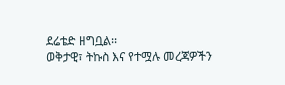ደሬቴድ ዘግቧል፡፡
ወቅታዊ፣ ትኩስ እና የተሟሉ መረጃዎችን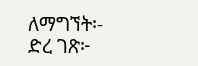ለማግኘት፡-
ድረ ገጽ፦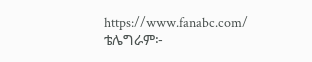https://www.fanabc.com/
ቴሌግራም፦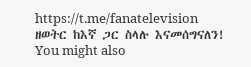https://t.me/fanatelevision
ዘወትር ከእኛ ጋር ስላሉ እናመሰግናለን!
You might also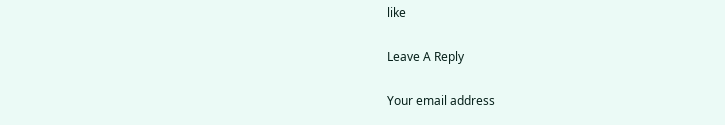like

Leave A Reply

Your email address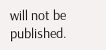will not be published.